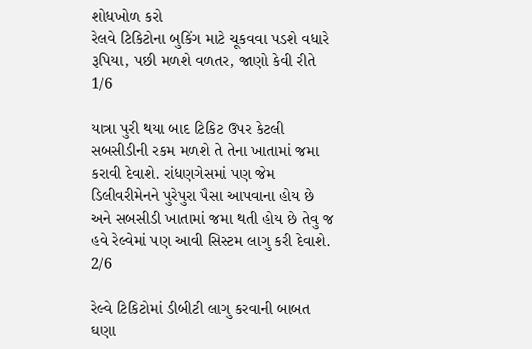શોધખોળ કરો
રેલવે ટિકિટોના બુકિંગ માટે ચૂકવવા પડશે વધારે રૂપિયા, પછી મળશે વળતર, જાણો કેવી રીતે
1/6

યાત્રા પુરી થયા બાદ ટિકિટ ઉપર કેટલી સબસીડીની રકમ મળશે તે તેના ખાતામાં જમા કરાવી દેવાશે. રાંધણગેસમાં પણ જેમ ડિલીવરીમેનને પુરેપુરા પૈસા આપવાના હોય છે અને સબસીડી ખાતામાં જમા થતી હોય છે તેવુ જ હવે રેલ્વેમાં પણ આવી સિસ્ટમ લાગુ કરી દેવાશે.
2/6

રેલ્વે ટિકિટોમાં ડીબીટી લાગુ કરવાની બાબત ઘણા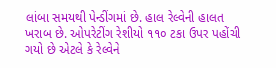લાંબા સમયથી પેન્ડીંગમાં છે. હાલ રેલ્વેની હાલત ખરાબ છે. ઓપરેટીંગ રેશીયો ૧૧૦ ટકા ઉપર પહોંચી ગયો છે એટલે કે રેલ્વેને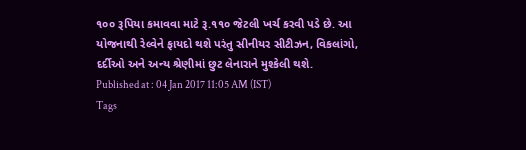૧૦૦ રૂપિયા કમાવવા માટે રૂ.૧૧૦ જેટલી ખર્ચ કરવી પડે છે. આ યોજનાથી રેલ્વેને ફાયદો થશે પરંતુ સીનીયર સીટીઝન, વિકલાંગો, દર્દીઓ અને અન્ય શ્રેણીમાં છુટ લેનારાને મુશ્કેલી થશે.
Published at : 04 Jan 2017 11:05 AM (IST)
Tags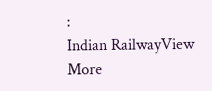:
Indian RailwayView More